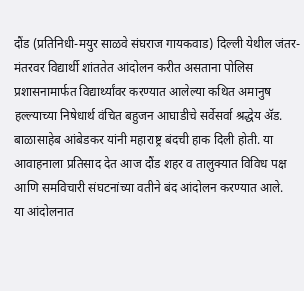दौंड (प्रतिनिधी-मयुर साळवे संघराज गायकवाड) दिल्ली येथील जंतर-मंतरवर विद्यार्थी शांततेत आंदोलन करीत असताना पोलिस प्रशासनामार्फत विद्यार्थ्यांवर करण्यात आलेल्या कथित अमानुष हल्ल्याच्या निषेधार्थ वंचित बहुजन आघाडीचे सर्वेसर्वा श्रद्धेय ॲड. बाळासाहेब आंबेडकर यांनी महाराष्ट्र बंदची हाक दिली होती. या आवाहनाला प्रतिसाद देत आज दौंड शहर व तालुक्यात विविध पक्ष आणि समविचारी संघटनांच्या वतीने बंद आंदोलन करण्यात आले.
या आंदोलनात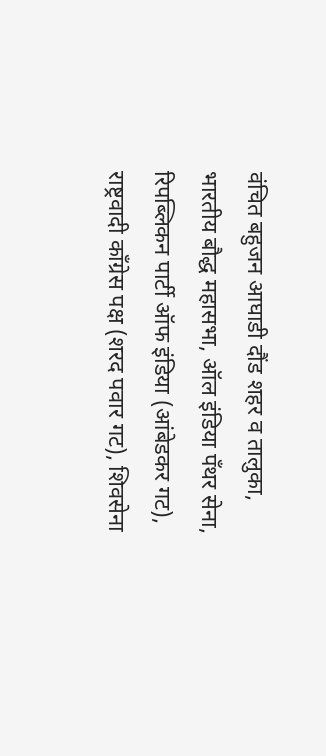वंचित बहुजन आघाडी दौंड शहर व तालुका, भारतीय बौद्ध महासभा, ऑल इंडिया पँथर सेना, रिपब्लिकन पार्टी ऑफ इंडिया (आंबेडकर गट), राष्ट्रवादी काँग्रेस पक्ष (शरद पवार गट), शिवसेना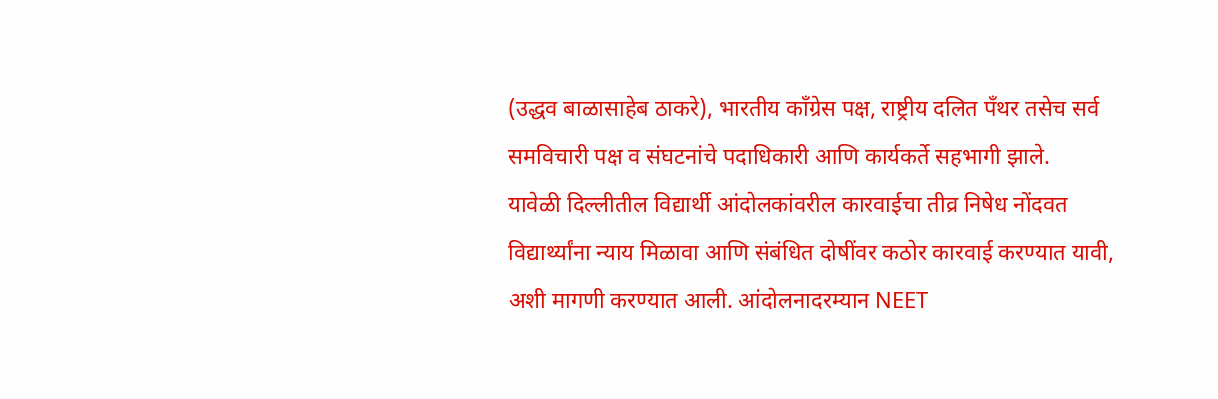(उद्धव बाळासाहेब ठाकरे), भारतीय काँग्रेस पक्ष, राष्ट्रीय दलित पँथर तसेच सर्व समविचारी पक्ष व संघटनांचे पदाधिकारी आणि कार्यकर्ते सहभागी झाले.
यावेळी दिल्लीतील विद्यार्थी आंदोलकांवरील कारवाईचा तीव्र निषेध नोंदवत विद्यार्थ्यांना न्याय मिळावा आणि संबंधित दोषींवर कठोर कारवाई करण्यात यावी, अशी मागणी करण्यात आली. आंदोलनादरम्यान NEET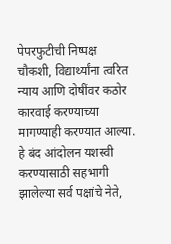पेपरफुटीची निष्पक्ष चौकशी, विद्यार्थ्यांना त्वरित न्याय आणि दोषींवर कठोर कारवाई करण्याच्या मागण्याही करण्यात आल्या.
हे बंद आंदोलन यशस्वी करण्यासाठी सहभागी झालेल्या सर्व पक्षांचे नेते,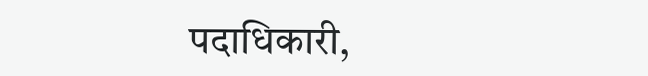पदाधिकारी,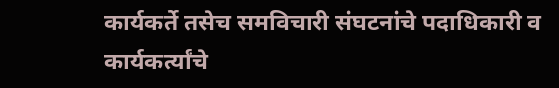कार्यकर्ते तसेच समविचारी संघटनांचे पदाधिकारी व कार्यकर्त्यांचे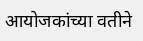आयोजकांच्या वतीने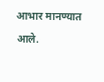आभार मानण्यात आले.